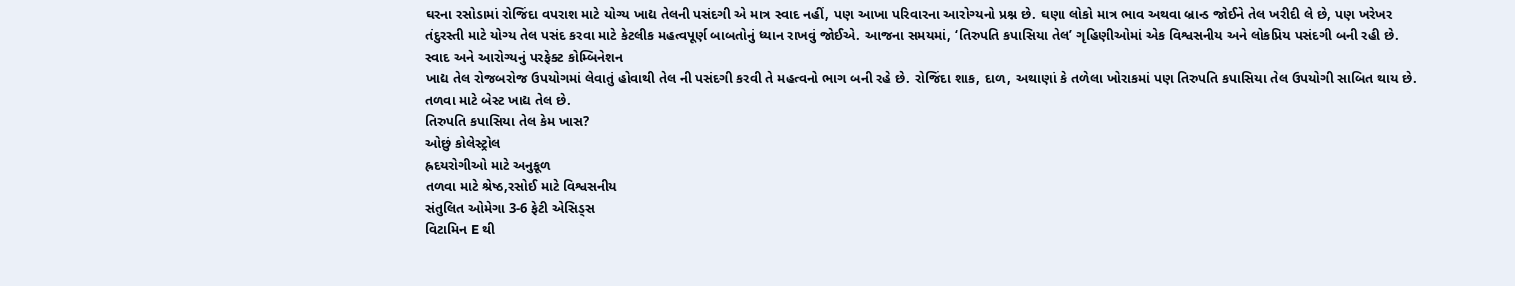ઘરના રસોડામાં રોજિંદા વપરાશ માટે યોગ્ય ખાદ્ય તેલની પસંદગી એ માત્ર સ્વાદ નહીં, પણ આખા પરિવારના આરોગ્યનો પ્રશ્ન છે. ઘણા લોકો માત્ર ભાવ અથવા બ્રાન્ડ જોઈને તેલ ખરીદી લે છે, પણ ખરેખર તંદુરસ્તી માટે યોગ્ય તેલ પસંદ કરવા માટે કેટલીક મહત્વપૂર્ણ બાબતોનું ધ્યાન રાખવું જોઈએ. આજના સમયમાં, ‘તિરુપતિ કપાસિયા તેલ’ ગૃહિણીઓમાં એક વિશ્વસનીય અને લોકપ્રિય પસંદગી બની રહી છે.
સ્વાદ અને આરોગ્યનું પરફેક્ટ કોમ્બિનેશન
ખાદ્ય તેલ રોજબરોજ ઉપયોગમાં લેવાતું હોવાથી તેલ ની પસંદગી કરવી તે મહત્વનો ભાગ બની રહે છે. રોજિંદા શાક, દાળ, અથાણાં કે તળેલા ખોરાકમાં પણ તિરુપતિ કપાસિયા તેલ ઉપયોગી સાબિત થાય છે. તળવા માટે બેસ્ટ ખાદ્ય તેલ છે.
તિરુપતિ કપાસિયા તેલ કેમ ખાસ?
ઓછું કોલેસ્ટ્રોલ
હ્રદયરોગીઓ માટે અનુકૂળ
તળવા માટે શ્રેષ્ઠ,રસોઈ માટે વિશ્વસનીય
સંતુલિત ઓમેગા 3-6 ફેટી એસિડ્સ
વિટામિન E થી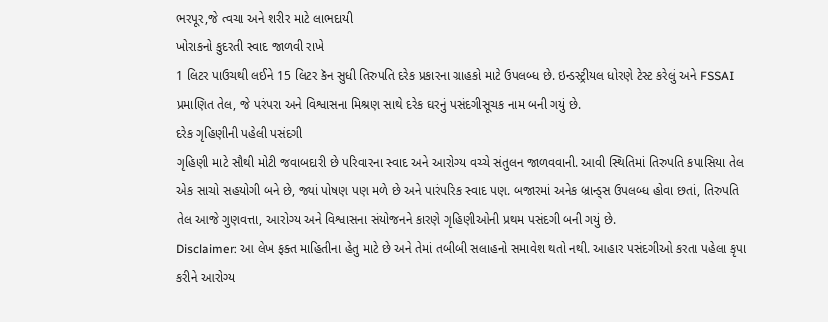ભરપૂર,જે ત્વચા અને શરીર માટે લાભદાયી
ખોરાકનો કુદરતી સ્વાદ જાળવી રાખે
1 લિટર પાઉચથી લઈને 15 લિટર કૅન સુધી તિરુપતિ દરેક પ્રકારના ગ્રાહકો માટે ઉપલબ્ધ છે. ઇન્ડસ્ટ્રીયલ ધોરણે ટેસ્ટ કરેલું અને FSSAI પ્રમાણિત તેલ, જે પરંપરા અને વિશ્વાસના મિશ્રણ સાથે દરેક ઘરનું પસંદગીસૂચક નામ બની ગયું છે.
દરેક ગૃહિણીની પહેલી પસંદગી
ગૃહિણી માટે સૌથી મોટી જવાબદારી છે પરિવારના સ્વાદ અને આરોગ્ય વચ્ચે સંતુલન જાળવવાની. આવી સ્થિતિમાં તિરુપતિ કપાસિયા તેલ એક સાચો સહયોગી બને છે, જ્યાં પોષણ પણ મળે છે અને પારંપરિક સ્વાદ પણ. બજારમાં અનેક બ્રાન્ડ્સ ઉપલબ્ધ હોવા છતાં, તિરુપતિ તેલ આજે ગુણવત્તા, આરોગ્ય અને વિશ્વાસના સંયોજનને કારણે ગૃહિણીઓની પ્રથમ પસંદગી બની ગયું છે.
Disclaimer: આ લેખ ફક્ત માહિતીના હેતુ માટે છે અને તેમાં તબીબી સલાહનો સમાવેશ થતો નથી. આહાર પસંદગીઓ કરતા પહેલા કૃપા કરીને આરોગ્ય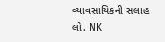વ્યાવસાયિકની સલાહ લો. NK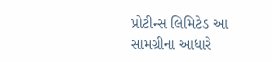પ્રોટીન્સ લિમિટેડ આ સામગ્રીના આધારે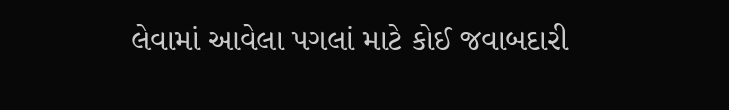લેવામાં આવેલા પગલાં માટે કોઈ જવાબદારી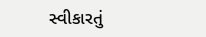સ્વીકારતું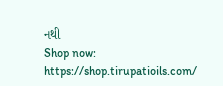નથી
Shop now: https://shop.tirupatioils.com/